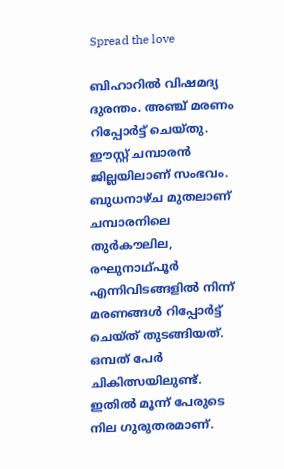Spread the love

ബിഹാറില്‍ വിഷമദ്യ ദുരന്തം. അഞ്ച് മരണം റിപ്പോര്‍ട്ട് ചെയ്തു. ഈസ്റ്റ് ചമ്പാരന്‍ ജില്ലയിലാണ് സംഭവം. ബുധനാഴ്ച മുതലാണ് ചമ്പാരനിലെ തുര്‍കൗലില, രഘുനാഥ്പൂര്‍ എന്നിവിടങ്ങളില്‍ നിന്ന് മരണങ്ങള്‍ റിപ്പോര്‍ട്ട് ചെയ്ത് തുടങ്ങിയത്. ഒമ്പത് പേര്‍ ചികിത്സയിലുണ്ട്. ഇതില്‍ മൂന്ന് പേരുടെ നില ഗുരുതരമാണ്.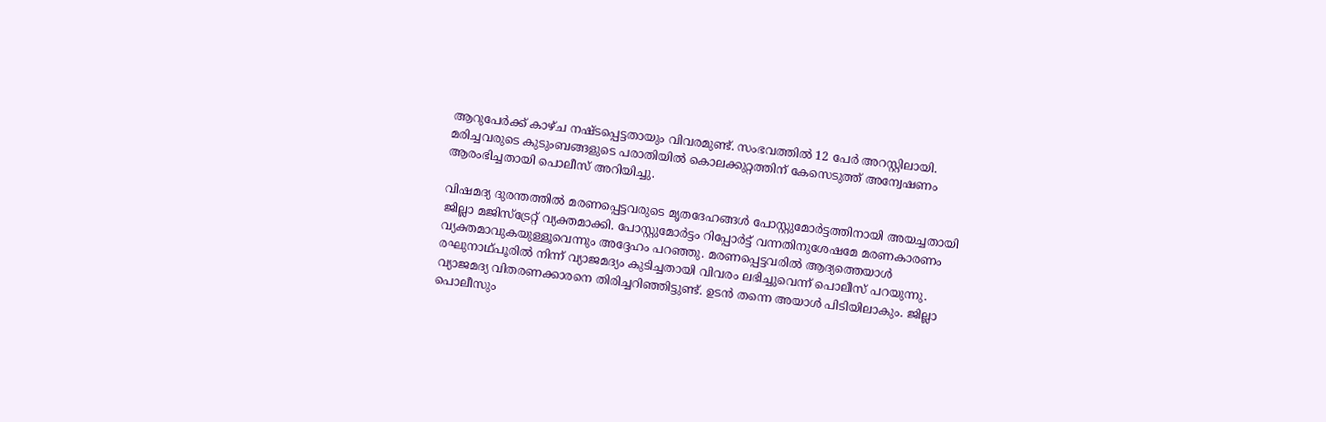ആറുപേര്‍ക്ക് കാഴ്ച നഷ്ടപ്പെട്ടതായും വിവരമുണ്ട്. സംഭവത്തില്‍ 12 പേര്‍ അറസ്റ്റിലായി. മരിച്ചവരുടെ കുടുംബങ്ങളുടെ പരാതിയില്‍ കൊലക്കുറ്റത്തിന് കേസെടുത്ത് അന്വേഷണം ആരംഭിച്ചതായി പൊലീസ് അറിയിച്ചു.

വിഷമദ്യ ദുരന്തത്തില്‍ മരണപ്പെട്ടവരുടെ മൃതദേഹങ്ങള്‍ പോസ്റ്റുമോര്‍ട്ടത്തിനായി അയച്ചതായി ജില്ലാ മജിസ്ട്രേറ്റ് വ്യക്തമാക്കി. പോസ്റ്റുമോര്‍ട്ടം റിപ്പോര്‍ട്ട് വന്നതിനുശേഷമേ മരണകാരണം വ്യക്തമാവുകയുള്ളൂവെന്നും അദ്ദേഹം പറഞ്ഞു. മരണപ്പെട്ടവരില്‍ ആദ്യത്തെയാള്‍ രഘുനാഥ്പൂരില്‍ നിന്ന് വ്യാജമദ്യം കുടിച്ചതായി വിവരം ലഭിച്ചുവെന്ന് പൊലീസ് പറയുന്നു. വ്യാജമദ്യ വിതരണക്കാരനെ തിരിച്ചറിഞ്ഞിട്ടുണ്ട്. ഉടന്‍ തന്നെ അയാള്‍ പിടിയിലാകും. ജില്ലാ പൊലീസും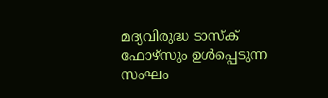മദ്യവിരുദ്ധ ടാസ്‌ക് ഫോഴ്സും ഉള്‍പ്പെടുന്ന സംഘം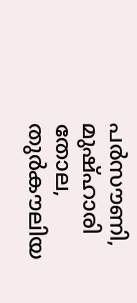പര്‍സൗണി, മുഷ്ഹാരി തോല, തുര്‍കൗലിയ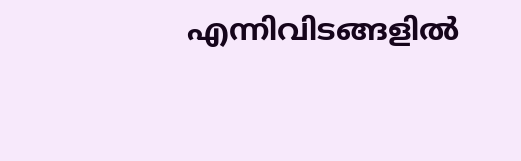എന്നിവിടങ്ങളില്‍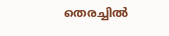തെരച്ചില്‍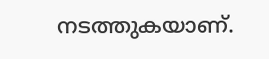നടത്തുകയാണ്.